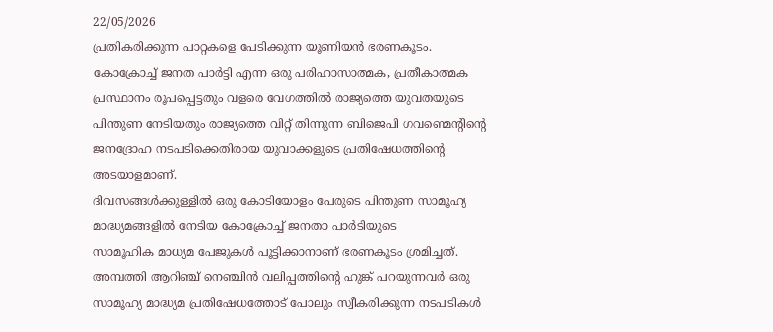22/05/2026
പ്രതികരിക്കുന്ന പാറ്റകളെ പേടിക്കുന്ന യൂണിയൻ ഭരണകൂടം.
കോക്രോച്ച് ജനത പാർട്ടി എന്ന ഒരു പരിഹാസാത്മക, പ്രതീകാത്മക പ്രസ്ഥാനം രൂപപ്പെട്ടതും വളരെ വേഗത്തിൽ രാജ്യത്തെ യുവതയുടെ പിന്തുണ നേടിയതും രാജ്യത്തെ വിറ്റ് തിന്നുന്ന ബിജെപി ഗവണ്മെന്റിന്റെ ജനദ്രോഹ നടപടിക്കെതിരായ യുവാക്കളുടെ പ്രതിഷേധത്തിന്റെ അടയാളമാണ്.
ദിവസങ്ങൾക്കുള്ളിൽ ഒരു കോടിയോളം പേരുടെ പിന്തുണ സാമൂഹ്യ മാദ്ധ്യമങ്ങളിൽ നേടിയ കോക്രോച്ച് ജനതാ പാർടിയുടെ
സാമൂഹിക മാധ്യമ പേജുകൾ പൂട്ടിക്കാനാണ് ഭരണകൂടം ശ്രമിച്ചത്. അമ്പത്തി ആറിഞ്ച് നെഞ്ചിൻ വലിപ്പത്തിന്റെ ഹുങ്ക് പറയുന്നവർ ഒരു സാമൂഹ്യ മാദ്ധ്യമ പ്രതിഷേധത്തോട് പോലും സ്വീകരിക്കുന്ന നടപടികൾ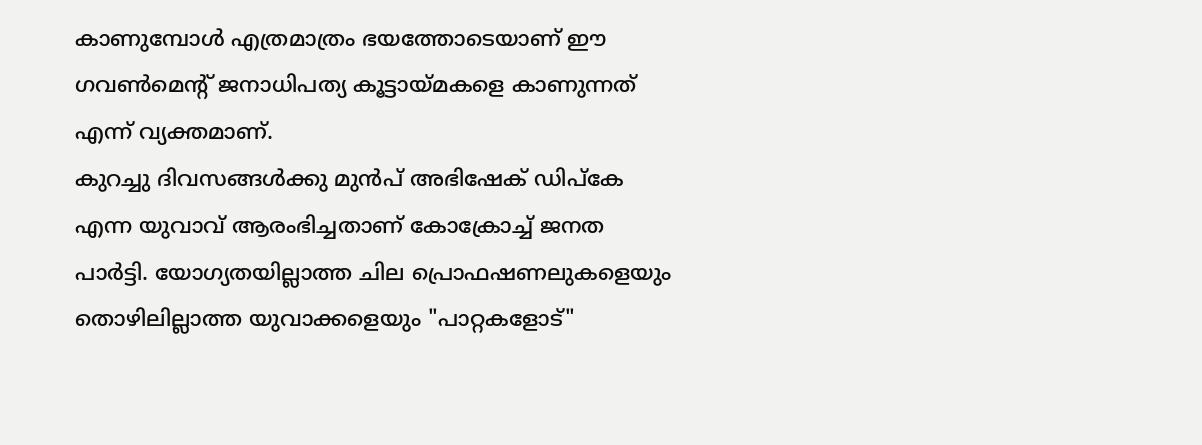കാണുമ്പോൾ എത്രമാത്രം ഭയത്തോടെയാണ് ഈ ഗവൺമെന്റ് ജനാധിപത്യ കൂട്ടായ്മകളെ കാണുന്നത് എന്ന് വ്യക്തമാണ്.
കുറച്ചു ദിവസങ്ങൾക്കു മുൻപ് അഭിഷേക് ഡിപ്കേ എന്ന യുവാവ് ആരംഭിച്ചതാണ് കോക്രോച്ച് ജനത പാർട്ടി. യോഗ്യതയില്ലാത്ത ചില പ്രൊഫഷണലുകളെയും തൊഴിലില്ലാത്ത യുവാക്കളെയും "പാറ്റകളോട്"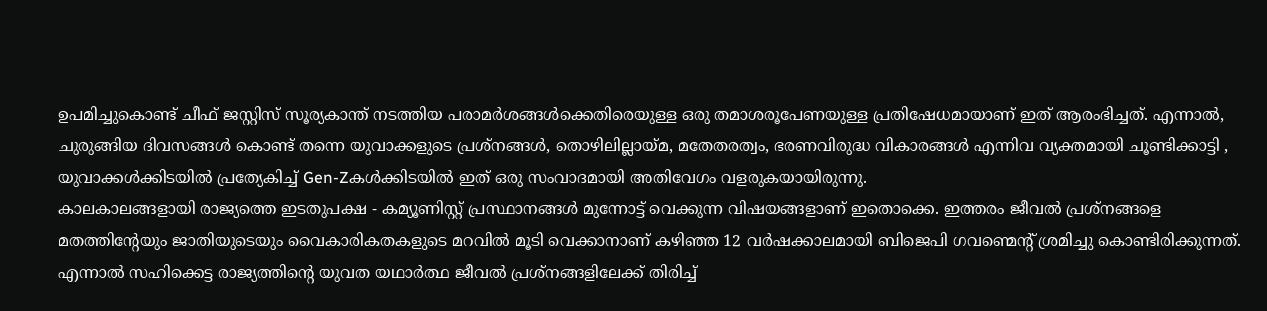ഉപമിച്ചുകൊണ്ട് ചീഫ് ജസ്റ്റിസ് സൂര്യകാന്ത് നടത്തിയ പരാമർശങ്ങൾക്കെതിരെയുള്ള ഒരു തമാശരൂപേണയുള്ള പ്രതിഷേധമായാണ് ഇത് ആരംഭിച്ചത്. എന്നാൽ, ചുരുങ്ങിയ ദിവസങ്ങൾ കൊണ്ട് തന്നെ യുവാക്കളുടെ പ്രശ്നങ്ങൾ, തൊഴിലില്ലായ്മ, മതേതരത്വം, ഭരണവിരുദ്ധ വികാരങ്ങൾ എന്നിവ വ്യക്തമായി ചൂണ്ടിക്കാട്ടി , യുവാക്കൾക്കിടയിൽ പ്രത്യേകിച്ച് Gen-Zകൾക്കിടയിൽ ഇത് ഒരു സംവാദമായി അതിവേഗം വളരുകയായിരുന്നു.
കാലകാലങ്ങളായി രാജ്യത്തെ ഇടതുപക്ഷ - കമ്യൂണിസ്റ്റ് പ്രസ്ഥാനങ്ങൾ മുന്നോട്ട് വെക്കുന്ന വിഷയങ്ങളാണ് ഇതൊക്കെ. ഇത്തരം ജീവൽ പ്രശ്നങ്ങളെ മതത്തിന്റേയും ജാതിയുടെയും വൈകാരികതകളുടെ മറവിൽ മൂടി വെക്കാനാണ് കഴിഞ്ഞ 12 വർഷക്കാലമായി ബിജെപി ഗവണ്മെന്റ് ശ്രമിച്ചു കൊണ്ടിരിക്കുന്നത്. എന്നാൽ സഹിക്കെട്ട രാജ്യത്തിന്റെ യുവത യഥാർത്ഥ ജീവൽ പ്രശ്നങ്ങളിലേക്ക് തിരിച്ച്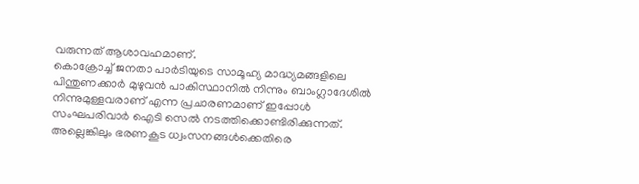വരുന്നത് ആശാവഹമാണ്.
കൊക്രോച്ച് ജനതാ പാർടിയുടെ സാമൂഹ്യ മാദ്ധ്യമങ്ങളിലെ പിന്തുണക്കാർ മുഴുവൻ പാകിസ്ഥാനിൽ നിന്നും ബാംഗ്ലാദേശിൽ നിന്നുമുള്ളവരാണ് എന്ന പ്രചാരണമാണ് ഇപ്പോൾ സംഘപരിവാർ ഐടി സെൽ നടത്തിക്കൊണ്ടിരിക്കുന്നത്. അല്ലെങ്കിലും ഭരണകൂട ധ്വംസനങ്ങൾക്കെതിരെ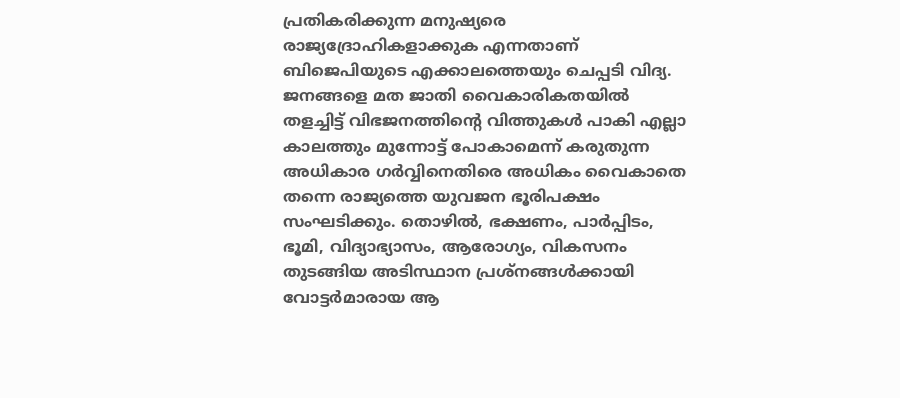പ്രതികരിക്കുന്ന മനുഷ്യരെ രാജ്യദ്രോഹികളാക്കുക എന്നതാണ് ബിജെപിയുടെ എക്കാലത്തെയും ചെപ്പടി വിദ്യ.
ജനങ്ങളെ മത ജാതി വൈകാരികതയിൽ തളച്ചിട്ട് വിഭജനത്തിന്റെ വിത്തുകൾ പാകി എല്ലാ കാലത്തും മുന്നോട്ട് പോകാമെന്ന് കരുതുന്ന അധികാര ഗർവ്വിനെതിരെ അധികം വൈകാതെ തന്നെ രാജ്യത്തെ യുവജന ഭൂരിപക്ഷം സംഘടിക്കും. തൊഴിൽ, ഭക്ഷണം, പാർപ്പിടം, ഭൂമി, വിദ്യാഭ്യാസം, ആരോഗ്യം, വികസനം തുടങ്ങിയ അടിസ്ഥാന പ്രശ്നങ്ങൾക്കായി വോട്ടർമാരായ ആ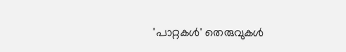'പാറ്റകൾ' തെരുവുകൾ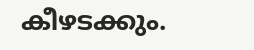കീഴടക്കും.